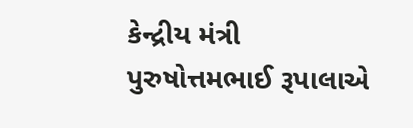કેન્દ્રીય મંત્રી પુરુષોત્તમભાઈ રૂપાલાએ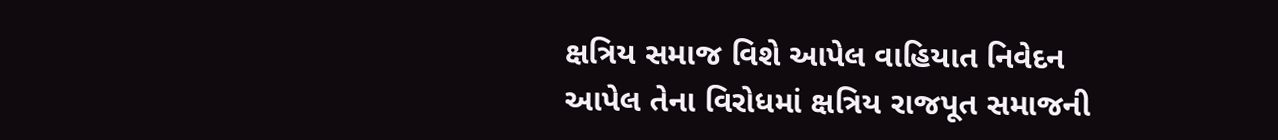ક્ષત્રિય સમાજ વિશે આપેલ વાહિયાત નિવેદન આપેલ તેના વિરોધમાં ક્ષત્રિય રાજપૂત સમાજની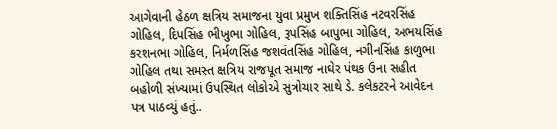આગેવાની હેઠળ ક્ષત્રિય સમાજના યુવા પ્રમુખ શક્તિસિંહ નટવરસિંહ ગોહિલ, દિપસિંહ ભીખુભા ગોહિલ, રૂપસિંહ બાપુભા ગોહિલ, અભયસિંહ કરશનભા ગોહિલ, નિર્મળસિંહ જશવંતસિંહ ગોહિલ, નગીનસિંહ કાળુભા ગોહિલ તથા સમસ્ત ક્ષત્રિય રાજપૂત સમાજ નાઘેર પંથક ઉના સહીત બહોળી સંખ્યામાં ઉપસ્થિત લોકોએ સુત્રોચાર સાથે ડે. કલેકટરને આવેદન પત્ર પાઠવ્યું હતું..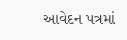આવેદન પત્રમાં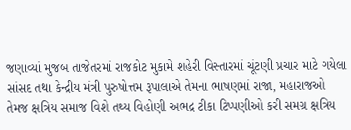જણાવ્યાં મુજબ તાજેતરમાં રાજકોટ મુકામે શહેરી વિસ્તારમાં ચૂંટણી પ્રચાર માટે ગયેલા સાંસદ તથા કેન્દ્રીય મંત્રી પુરુષોત્તમ રૂપાલાએ તેમના ભાષણમાં રાજા, મહારાજઓ તેમજ ક્ષત્રિય સમાજ વિશે તથ્ય વિહોણી અભદ્ર ટીકા ટિપ્પણીઓ કરી સમગ્ર ક્ષત્રિય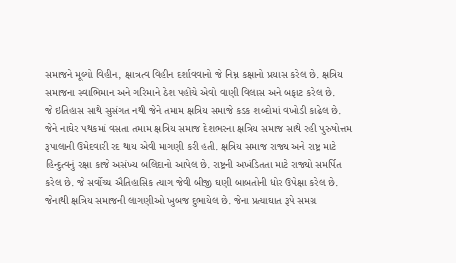સમાજને મૂલ્યો વિહીન, ક્ષાત્રત્વ વિહીન દર્શાવવાનો જે નિમ્ન કક્ષાનો પ્રયાસ કરેલ છે. ક્ષત્રિય સમાજના સ્વાભિમાન અને ગરિમાને ઠેશ પહોંચે એવો વાણી વિલાસ અને બફાટ કરેલ છે.
જે ઇતિહાસ સાથે સુસંગત નથી જેને તમામ ક્ષત્રિય સમાજે કડક શબ્દોમાં વખોડી કાઢેલ છે. જેને નાઘેર પથકમાં વસતા તમામ ક્ષત્રિય સમાજ દેશભરના ક્ષત્રિય સમાજ સાથે રહી પુરુષોત્તમ રૂપાલાની ઉમેદવારી રદ થાય એવી માગણી કરી હતી. ક્ષત્રિય સમાજ રાજ્ય અને રાષ્ટ્ર માટે હિન્દુત્વનું રક્ષા કાજે અસંખ્ય બલિદાનો આપેલ છે. રાષ્ટ્રની અખંડિતતા માટે રાજ્યો સમર્પિત કરેલ છે. જે સર્વોચ્ચ ઐતિહાસિક ત્યાગ જેવી બીજી ઘણી બાબતોની ધોર ઉપેક્ષા કરેલ છે. જેનાથી ક્ષત્રિય સમાજની લાગણીઓ ખુબજ દુભાયેલ છે. જેના પ્રત્યાઘાત રૂપે સમગ્ર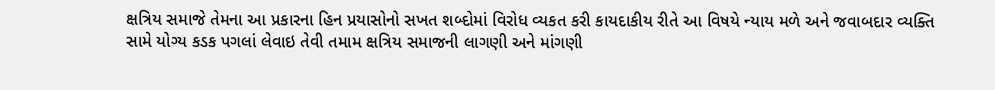ક્ષત્રિય સમાજે તેમના આ પ્રકારના હિન પ્રયાસોનો સખત શબ્દોમાં વિરોધ વ્યકત કરી કાયદાકીય રીતે આ વિષયે ન્યાય મળે અને જવાબદાર વ્યક્તિ સામે યોગ્ય કડક પગલાં લેવાઇ તેવી તમામ ક્ષત્રિય સમાજની લાગણી અને માંગણી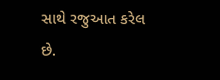સાથે રજુઆત કરેલ છે.